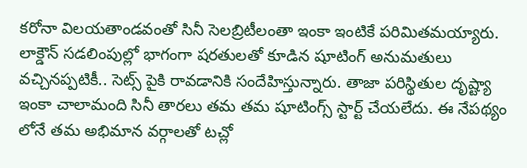కరోనా విలయతాండవంతో సినీ సెలబ్రిటీలంతా ఇంకా ఇంటికే పరిమితమయ్యారు. లాక్డౌన్ సడలింపుల్లో భాగంగా షరతులతో కూడిన షూటింగ్ అనుమతులు వచ్చినప్పటికీ.. సెట్స్ పైకి రావడానికి సందేహిస్తున్నారు. తాజా పరిస్థితుల దృష్ట్యా ఇంకా చాలామంది సినీ తారలు తమ తమ షూటింగ్స్ స్టార్ట్ చేయలేదు. ఈ నేపథ్యం లోనే తమ అభిమాన వర్గాలతో టచ్లో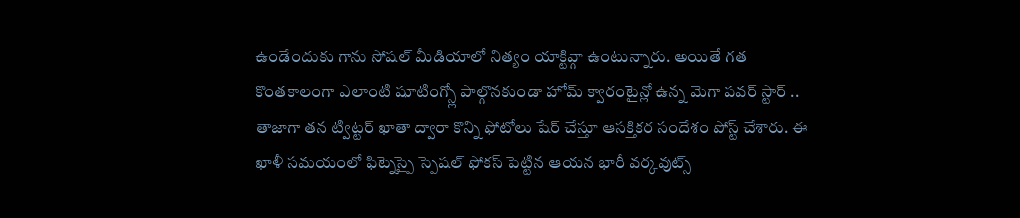ఉండేందుకు గాను సోషల్ మీడియాలో నిత్యం యాక్టివ్గా ఉంటున్నారు. అయితే గత కొంతకాలంగా ఎలాంటి షూటింగ్స్లో పాల్గొనకుండా హోమ్ క్వారంటైన్లో ఉన్న మెగా పవర్ స్టార్ .. తాజాగా తన ట్విట్టర్ ఖాతా ద్వారా కొన్ని ఫోటోలు షేర్ చేస్తూ ఆసక్తికర సందేశం పోస్ట్ చేశారు. ఈ ఖాళీ సమయంలో ఫిట్నెస్పై స్పెషల్ ఫోకస్ పెట్టిన ఆయన భారీ వర్కవుట్స్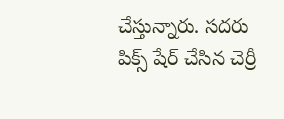చేస్తున్నారు. సదరు పిక్స్ షేర్ చేసిన చెర్రీ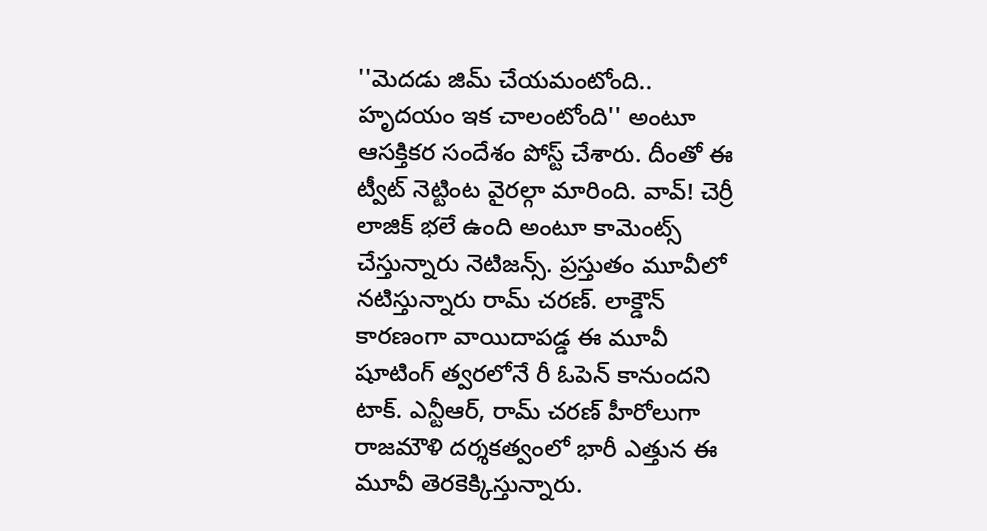''మెదడు జిమ్ చేయమంటోంది.. హృదయం ఇక చాలంటోంది'' అంటూ ఆసక్తికర సందేశం పోస్ట్ చేశారు. దీంతో ఈ ట్వీట్ నెట్టింట వైరల్గా మారింది. వావ్! చెర్రీ లాజిక్ భలే ఉంది అంటూ కామెంట్స్ చేస్తున్నారు నెటిజన్స్. ప్రస్తుతం మూవీలో నటిస్తున్నారు రామ్ చరణ్. లాక్డౌన్ కారణంగా వాయిదాపడ్డ ఈ మూవీ షూటింగ్ త్వరలోనే రీ ఓపెన్ కానుందని టాక్. ఎన్టీఆర్, రామ్ చరణ్ హీరోలుగా రాజమౌళి దర్శకత్వంలో భారీ ఎత్తున ఈ మూవీ తెరకెక్కిస్తున్నారు.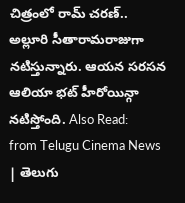చిత్రంలో రామ్ చరణ్.. అల్లూరి సీతారామరాజుగా నటిస్తున్నారు. ఆయన సరసన ఆలియా భట్ హీరోయిన్గా నటిస్తోంది. Also Read:
from Telugu Cinema News | తెలుగు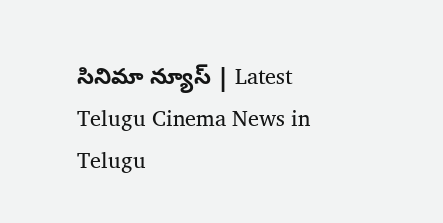సినిమా న్యూస్ | Latest Telugu Cinema News in Telugu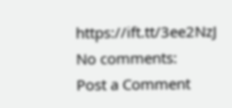https://ift.tt/3ee2NzJ
No comments:
Post a Comment